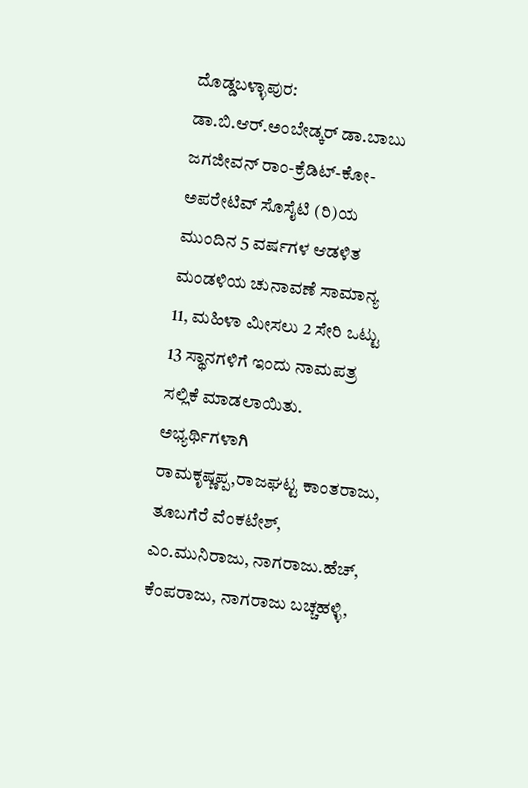ದೊಡ್ಡಬಳ್ಳಾಪುರ: ಡಾ.ಬಿ.ಆರ್.ಅಂಬೇಡ್ಕರ್ ಡಾ.ಬಾಬು ಜಗಜೀವನ್ ರಾಂ-ಕ್ರೆಡಿಟ್-ಕೋ-ಅಪರೇಟಿವ್ ಸೊಸೈಟಿ (ರಿ)ಯ ಮುಂದಿನ 5 ವರ್ಷಗಳ ಆಡಳಿತ ಮಂಡಳಿಯ ಚುನಾವಣೆ ಸಾಮಾನ್ಯ 11, ಮಹಿಳಾ ಮೀಸಲು 2 ಸೇರಿ ಒಟ್ಟು 13 ಸ್ಥಾನಗಳಿಗೆ ಇಂದು ನಾಮಪತ್ರ ಸಲ್ಲಿಕೆ ಮಾಡಲಾಯಿತು.
ಅಭ್ಯರ್ಥಿಗಳಾಗಿ ರಾಮಕೃಷ್ಣಪ್ಪ,ರಾಜಘಟ್ಟ ಕಾಂತರಾಜು, ತೂಬಗೆರೆ ವೆಂಕಟೇಶ್, ಎಂ.ಮುನಿರಾಜು, ನಾಗರಾಜು.ಹೆಚ್, ಕೆಂಪರಾಜು, ನಾಗರಾಜು ಬಚ್ಚಹಳ್ಳಿ,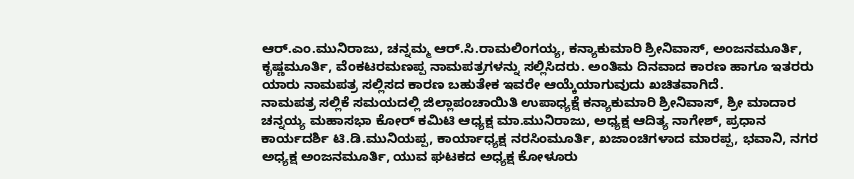ಆರ್.ಎಂ.ಮುನಿರಾಜು, ಚನ್ನಮ್ಮ ಆರ್.ಸಿ.ರಾಮಲಿಂಗಯ್ಯ, ಕನ್ಯಾಕುಮಾರಿ ಶ್ರೀನಿವಾಸ್, ಅಂಜನಮೂರ್ತಿ, ಕೃಷ್ಣಮೂರ್ತಿ, ವೆಂಕಟರಮಣಪ್ಪ ನಾಮಪತ್ರಗಳನ್ನು ಸಲ್ಲಿಸಿದರು. ಅಂತಿಮ ದಿನವಾದ ಕಾರಣ ಹಾಗೂ ಇತರರು ಯಾರು ನಾಮಪತ್ರ ಸಲ್ಲಿಸದ ಕಾರಣ ಬಹುತೇಕ ಇವರೇ ಆಯ್ಕೆಯಾಗುವುದು ಖಚಿತವಾಗಿದೆ.
ನಾಮಪತ್ರ ಸಲ್ಲಿಕೆ ಸಮಯದಲ್ಲಿ ಜಿಲ್ಲಾಪಂಚಾಯಿತಿ ಉಪಾಧ್ಯಕ್ಷೆ ಕನ್ಯಾಕುಮಾರಿ ಶ್ರೀನಿವಾಸ್, ಶ್ರೀ ಮಾದಾರ ಚನ್ನಯ್ಯ ಮಹಾಸಭಾ ಕೋರ್ ಕಮಿಟಿ ಆಧ್ಯಕ್ಷ ಮಾ.ಮುನಿರಾಜು, ಅಧ್ಯಕ್ಷ ಆದಿತ್ಯ ನಾಗೇಶ್, ಪ್ರಧಾನ ಕಾರ್ಯದರ್ಶಿ ಟಿ.ಡಿ.ಮುನಿಯಪ್ಪ, ಕಾರ್ಯಾಧ್ಯಕ್ಷ ನರಸಿಂಮೂರ್ತಿ, ಖಜಾಂಚಿಗಳಾದ ಮಾರಪ್ಪ, ಭವಾನಿ, ನಗರ ಅಧ್ಯಕ್ಷ ಅಂಜನಮೂರ್ತಿ, ಯುವ ಘಟಕದ ಅಧ್ಯಕ್ಷ ಕೋಳೂರು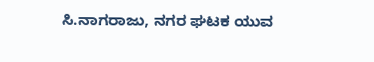ಸಿ.ನಾಗರಾಜು, ನಗರ ಘಟಕ ಯುವ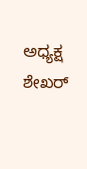ಅಧ್ಯಕ್ಷ ಶೇಖರ್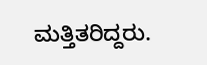ಮತ್ತಿತರಿದ್ದರು.